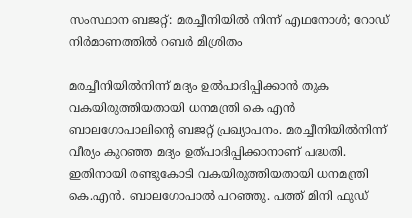സംസ്ഥാന ബജറ്റ്: മരച്ചീനിയില്‍ നിന്ന് എഥനോള്‍; റോഡ് നിര്‍മാണത്തില്‍ റബര്‍ മിശ്രിതം

മരച്ചീനിയില്‍നിന്ന് മദ്യം ഉല്‍പാദിപ്പിക്കാന്‍ തുക വകയിരുത്തിയതായി ധനമന്ത്രി കെ എന്‍ ബാലഗോപാലിന്റെ ബജറ്റ് പ്രഖ്യാപനം. മരച്ചീനിയില്‍നിന്ന് വീര്യം കുറഞ്ഞ മദ്യം ഉത്പാദിപ്പിക്കാനാണ് പദ്ധതി. ഇതിനായി രണ്ടുകോടി വകയിരുത്തിയതായി ധനമന്ത്രി കെ.എന്‍. ബാലഗോപാല്‍ പറഞ്ഞു. പത്ത് മിനി ഫുഡ്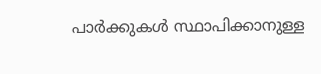പാര്‍ക്കുകള്‍ സ്ഥാപിക്കാനുള്ള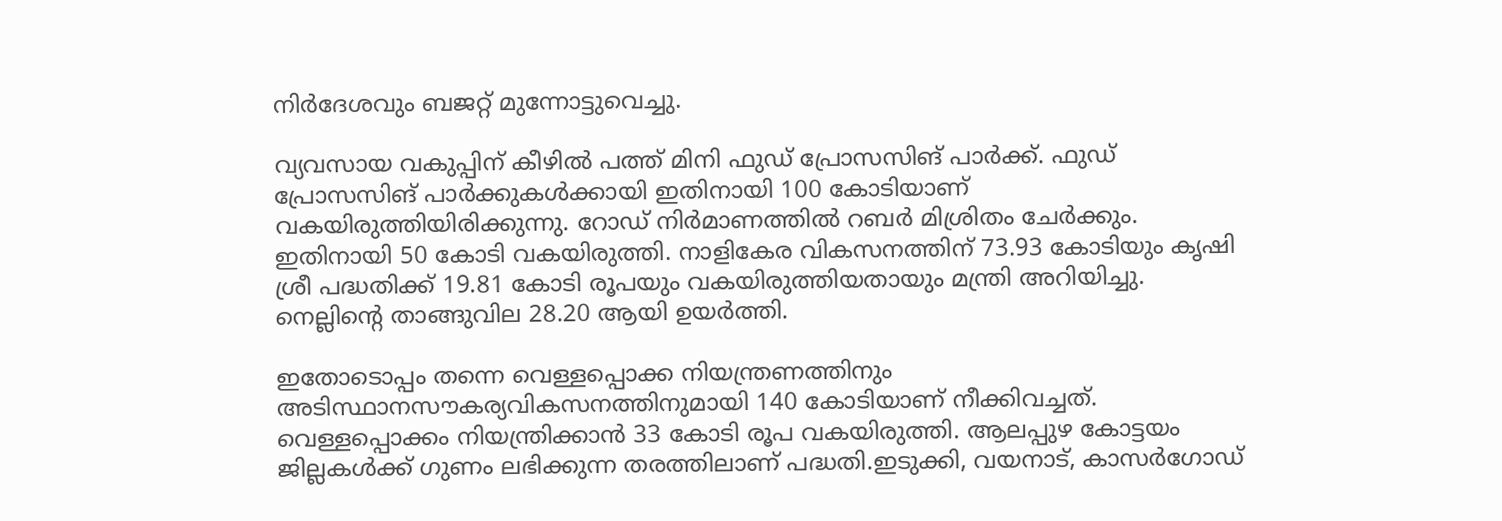നിര്‍ദേശവും ബജറ്റ് മുന്നോട്ടുവെച്ചു.

വ്യവസായ വകുപ്പിന് കീഴില്‍ പത്ത് മിനി ഫുഡ് പ്രോസസിങ് പാര്‍ക്ക്. ഫുഡ് പ്രോസസിങ് പാര്‍ക്കുകള്‍ക്കായി ഇതിനായി 100 കോടിയാണ് വകയിരുത്തിയിരിക്കുന്നു. റോഡ് നിര്‍മാണത്തില്‍ റബര്‍ മിശ്രിതം ചേര്‍ക്കും. ഇതിനായി 50 കോടി വകയിരുത്തി. നാളികേര വികസനത്തിന് 73.93 കോടിയും കൃഷി ശ്രീ പദ്ധതിക്ക് 19.81 കോടി രൂപയും വകയിരുത്തിയതായും മന്ത്രി അറിയിച്ചു. നെല്ലിന്റെ താങ്ങുവില 28.20 ആയി ഉയര്‍ത്തി.

ഇതോടൊപ്പം തന്നെ വെള്ളപ്പൊക്ക നിയന്ത്രണത്തിനും അടിസ്ഥാനസൗകര്യവികസനത്തിനുമായി 140 കോടിയാണ് നീക്കിവച്ചത്. വെള്ളപ്പൊക്കം നിയന്ത്രിക്കാന്‍ 33 കോടി രൂപ വകയിരുത്തി. ആലപ്പുഴ കോട്ടയം ജില്ലകള്‍ക്ക് ഗുണം ലഭിക്കുന്ന തരത്തിലാണ് പദ്ധതി.ഇടുക്കി, വയനാട്, കാസര്‍ഗോഡ്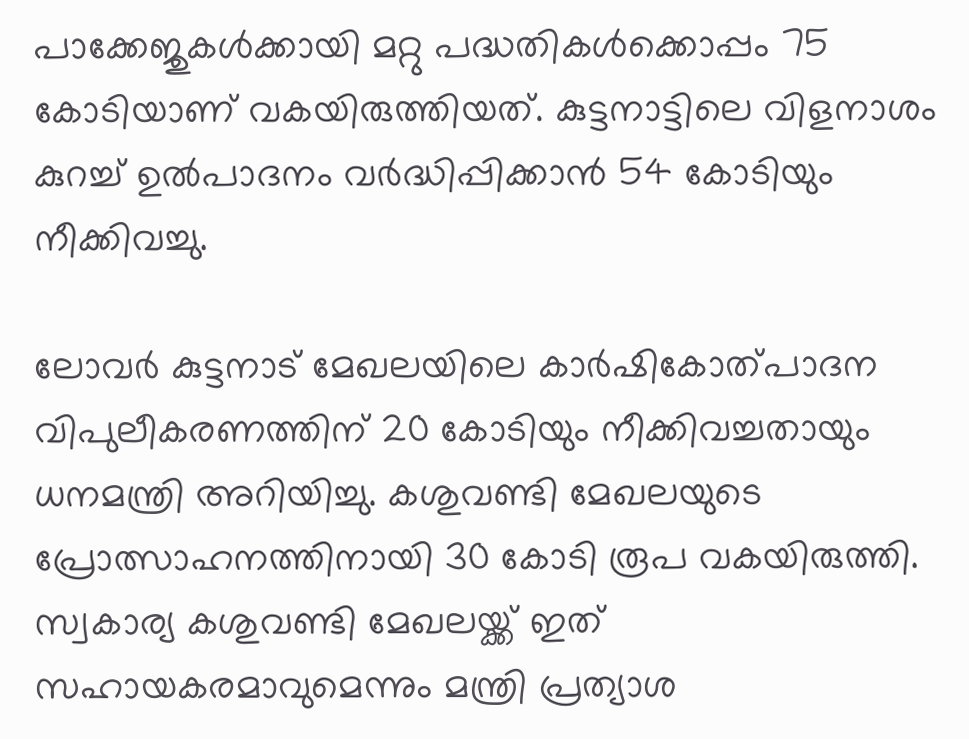പാക്കേജുകള്‍ക്കായി മറ്റു പദ്ധതികള്‍ക്കൊപ്പം 75 കോടിയാണ് വകയിരുത്തിയത്. കുട്ടനാട്ടിലെ വിളനാശം കുറച്ച് ഉല്‍പാദനം വര്‍ദ്ധിപ്പിക്കാന്‍ 54 കോടിയും നീക്കിവച്ചു.

ലോവര്‍ കുട്ടനാട് മേഖലയിലെ കാര്‍ഷികോത്പാദന വിപുലീകരണത്തിന് 20 കോടിയും നീക്കിവച്ചതായും ധനമന്ത്രി അറിയിച്ചു. കശുവണ്ടി മേഖലയുടെ പ്രോത്സാഹനത്തിനായി 30 കോടി രൂപ വകയിരുത്തി. സ്വകാര്യ കശുവണ്ടി മേഖലയ്ക്ക് ഇത് സഹായകരമാവുമെന്നും മന്ത്രി പ്രത്യാശ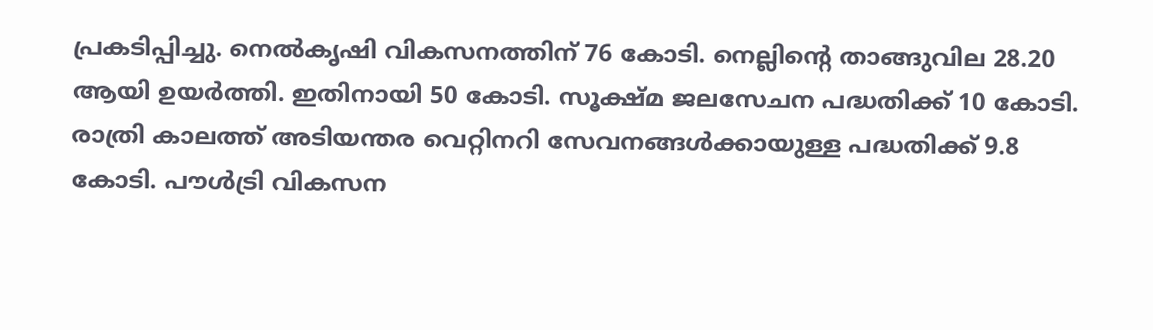പ്രകടിപ്പിച്ചു. നെല്‍കൃഷി വികസനത്തിന് 76 കോടി. നെല്ലിന്റെ താങ്ങുവില 28.20 ആയി ഉയര്‍ത്തി. ഇതിനായി 50 കോടി. സൂക്ഷ്മ ജലസേചന പദ്ധതിക്ക് 10 കോടി. രാത്രി കാലത്ത് അടിയന്തര വെറ്റിനറി സേവനങ്ങള്‍ക്കായുള്ള പദ്ധതിക്ക് 9.8 കോടി. പൗള്‍ട്രി വികസന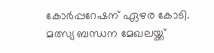കോര്‍പ്പറേഷന് ഏഴര കോടി. മത്സ്യ ബന്ധന മേഖലയ്ക്ക്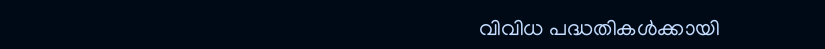വിവിധ പദ്ധതികള്‍ക്കായി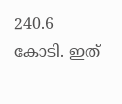240.6 കോടി. ഇത്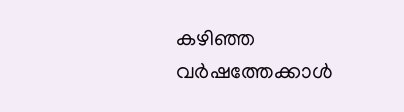കഴിഞ്ഞ വര്‍ഷത്തേക്കാള്‍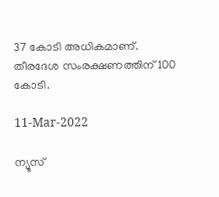37 കോടി അധികമാണ്. തീരദേശ സംരക്ഷണത്തിന് 100 കോടി.

11-Mar-2022

ന്യൂസ്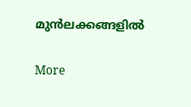മുന്‍ലക്കങ്ങളില്‍

More